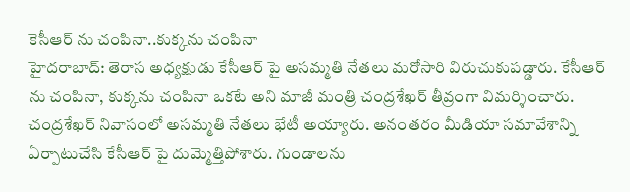కెసీఆర్ ను చంపినా..కుక్కను చంపినా
హైదరాబాద్: తెరాస అధ్యక్షుడు కేసీఆర్ పై అసమ్మతి నేతలు మరోసారి విరుచుకుపడ్డారు. కేసీఆర్ ను చంపినా, కుక్కను చంపినా ఒకటే అని మాజీ మంత్రి చంద్రశేఖర్ తీవ్రంగా విమర్శించారు. చంద్రశేఖర్ నివాసంలో అసమ్మతి నేతలు భేటీ అయ్యారు. అనంతరం మీడియా సమావేశాన్ని ఏర్పాటుచేసి కేసీఆర్ పై దుమ్మెత్తిపోశారు. గుండాలను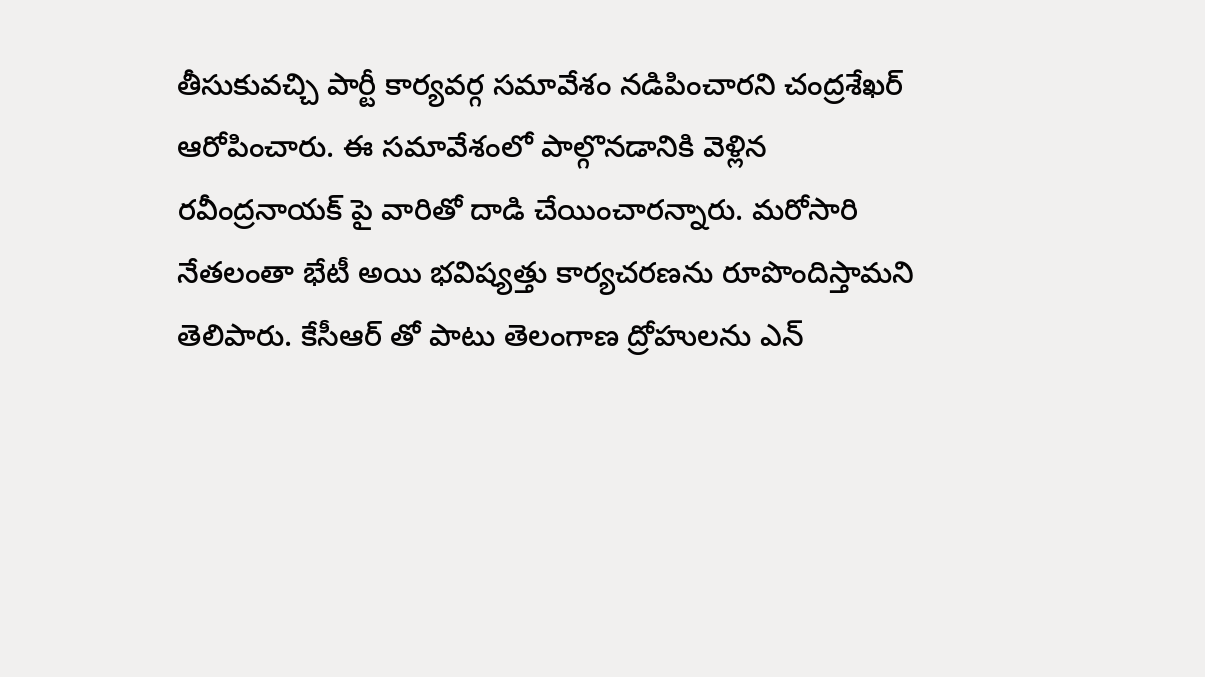తీసుకువచ్చి పార్టీ కార్యవర్గ సమావేశం నడిపించారని చంద్రశేఖర్ ఆరోపించారు. ఈ సమావేశంలో పాల్గొనడానికి వెళ్లిన రవీంద్రనాయక్ పై వారితో దాడి చేయించారన్నారు. మరోసారి నేతలంతా భేటీ అయి భవిష్యత్తు కార్యచరణను రూపొందిస్తామని తెలిపారు. కేసీఆర్ తో పాటు తెలంగాణ ద్రోహులను ఎన్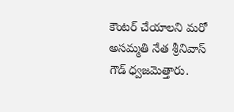కౌంటర్ చేయాలని మరో అసమ్మతి నేత శ్రీనివాస్ గౌడ్ ధ్వజమెత్తారు.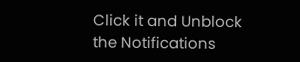Click it and Unblock the Notifications